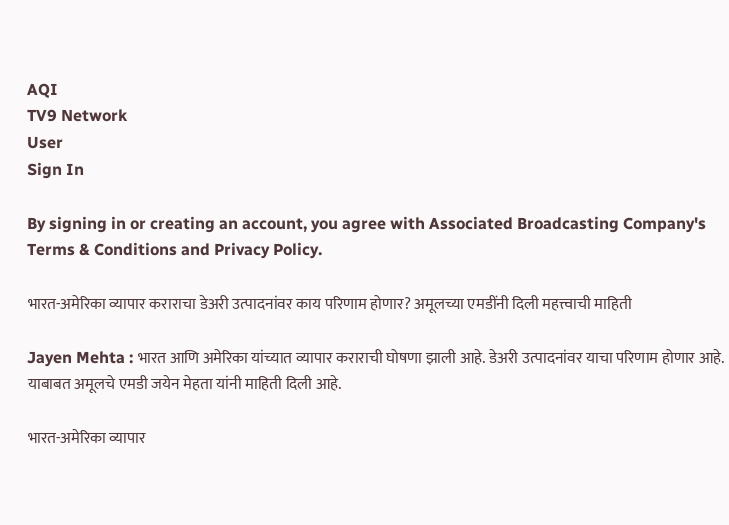AQI
TV9 Network
User
Sign In

By signing in or creating an account, you agree with Associated Broadcasting Company's Terms & Conditions and Privacy Policy.

भारत-अमेरिका व्यापार कराराचा डेअरी उत्पादनांवर काय परिणाम होणार? अमूलच्या एमडींनी दिली महत्त्वाची माहिती

Jayen Mehta : भारत आणि अमेरिका यांच्यात व्यापार कराराची घोषणा झाली आहे. डेअरी उत्पादनांवर याचा परिणाम होणार आहे. याबाबत अमूलचे एमडी जयेन मेहता यांनी माहिती दिली आहे.

भारत-अमेरिका व्यापार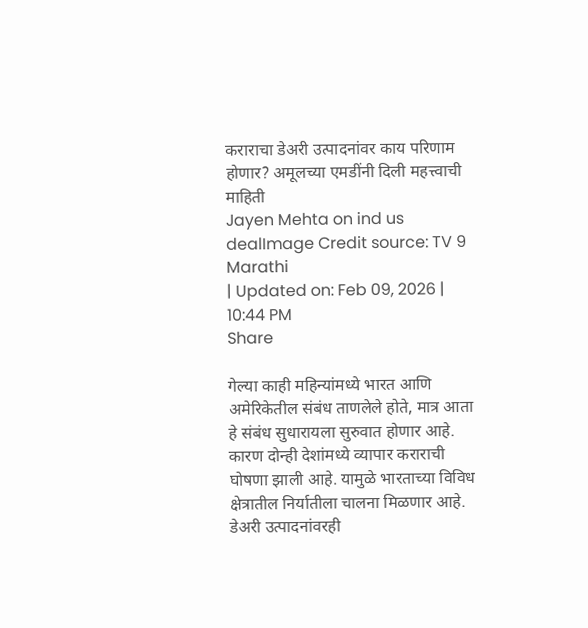कराराचा डेअरी उत्पादनांवर काय परिणाम होणार? अमूलच्या एमडींनी दिली महत्त्वाची माहिती
Jayen Mehta on ind us dealImage Credit source: TV 9 Marathi
| Updated on: Feb 09, 2026 | 10:44 PM
Share

गेल्या काही महिन्यांमध्ये भारत आणि अमेरिकेतील संबंध ताणलेले होते, मात्र आता हे संबंध सुधारायला सुरुवात होणार आहे. कारण दोन्ही देशांमध्ये व्यापार कराराची घोषणा झाली आहे. यामुळे भारताच्या विविध क्षेत्रातील निर्यातीला चालना मिळणार आहे. डेअरी उत्पादनांवरही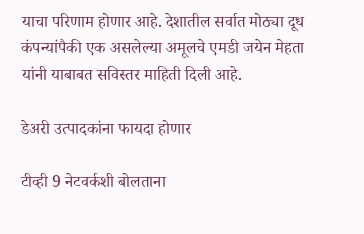याचा परिणाम होणार आहे. देशातील सर्वात मोठ्या दूध कंपन्यांपैकी एक असलेल्या अमूलचे एमडी जयेन मेहता यांनी याबाबत सविस्तर माहिती दिली आहे.

डेअरी उत्पादकांना फायदा होणार

टीव्ही 9 नेटवर्कशी बोलताना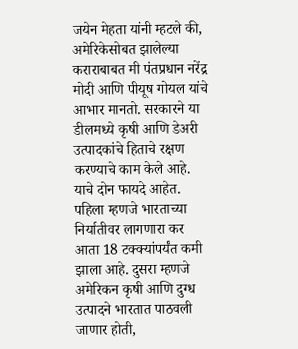जयेन मेहता यांनी म्हटले की, अमेरिकेसोबत झालेल्या कराराबाबत मी पंतप्रधान नरेंद्र मोदी आणि पीयूष गोयल यांचे आभार मानतो. सरकारने या डीलमध्ये कृषी आणि डेअरी उत्पादकांचे हिताचे रक्षण करण्याचे काम केले आहे. याचे दोन फायदे आहेत. पहिला म्हणजे भारताच्या निर्यातीवर लागणारा कर आता 18 टक्क्यांपर्यंत कमी झाला आहे. दुसरा म्हणजे अमेरिकन कृषी आणि दुग्ध उत्पादने भारतात पाठवली जाणार होती,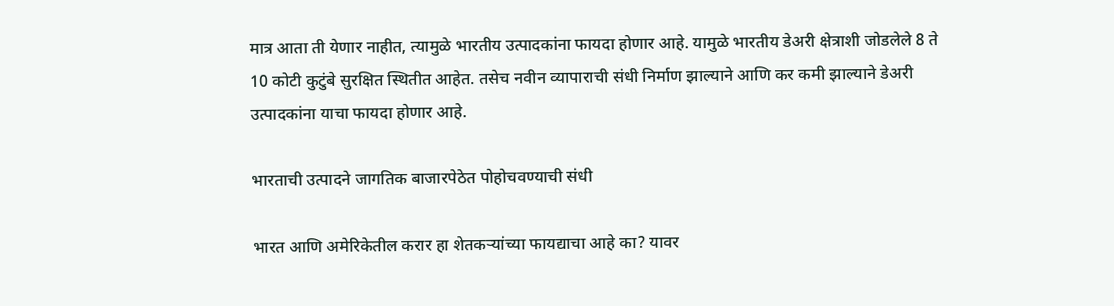मात्र आता ती येणार नाहीत, त्यामुळे भारतीय उत्पादकांना फायदा होणार आहे. यामुळे भारतीय डेअरी क्षेत्राशी जोडलेले 8 ते 10 कोटी कुटुंबे सुरक्षित स्थितीत आहेत. तसेच नवीन व्यापाराची संधी निर्माण झाल्याने आणि कर कमी झाल्याने डेअरी उत्पादकांना याचा फायदा होणार आहे.

भारताची उत्पादने जागतिक बाजारपेठेत पोहोचवण्याची संधी

भारत आणि अमेरिकेतील करार हा शेतकऱ्यांच्या फायद्याचा आहे का? यावर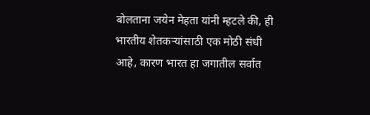बोलताना जयेन मेहता यांनी म्हटले की, ही भारतीय शेतकऱ्यांसाठी एक मोठी संधी आहे, कारण भारत हा जगातील सर्वात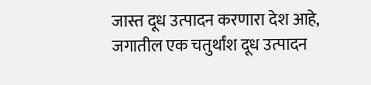जास्त दूध उत्पादन करणारा देश आहे, जगातील एक चतुर्थांश दूध उत्पादन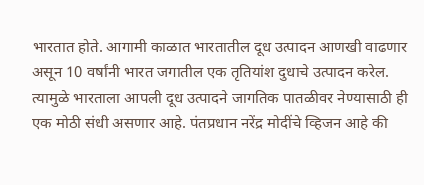भारतात होते. आगामी काळात भारतातील दूध उत्पादन आणखी वाढणार असून 10 वर्षांनी भारत जगातील एक तृतियांश दुधाचे उत्पादन करेल. त्यामुळे भारताला आपली दूध उत्पादने जागतिक पातळीवर नेण्यासाठी ही एक मोठी संधी असणार आहे. पंतप्रधान नरेंद्र मोदींचे व्हिजन आहे की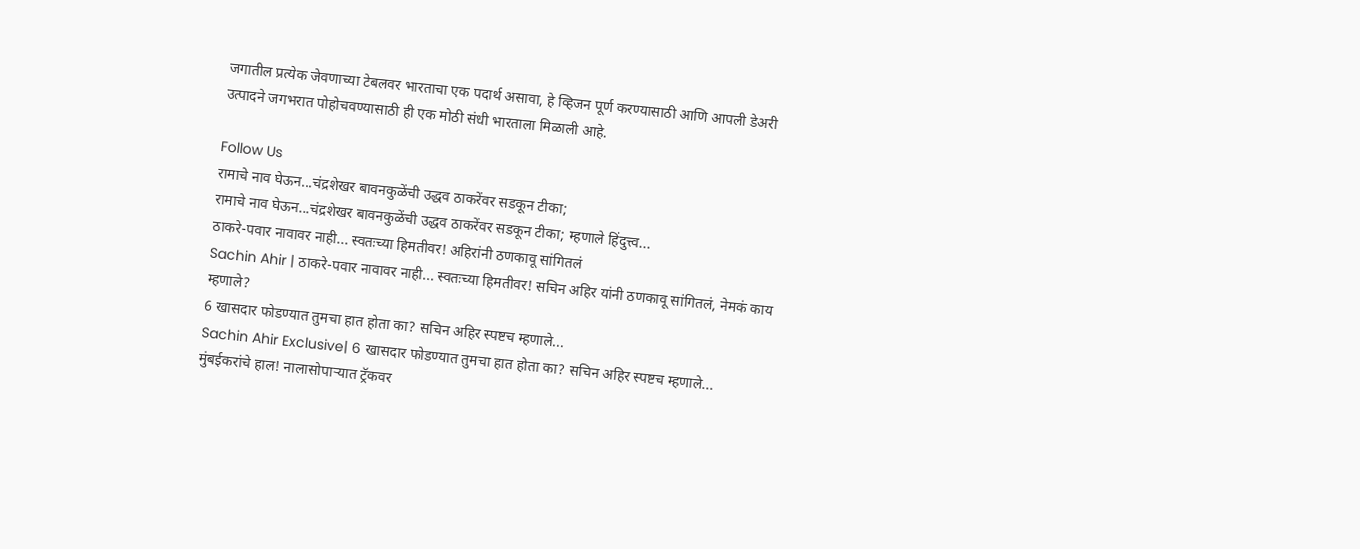जगातील प्रत्येक जेवणाच्या टेबलवर भारताचा एक पदार्थ असावा, हे व्हिजन पूर्ण करण्यासाठी आणि आपली डेअरी उत्पादने जगभरात पोहोचवण्यासाठी ही एक मोठी संधी भारताला मिळाली आहे.

Follow Us
रामाचे नाव घेऊन...चंद्रशेखर बावनकुळेंची उद्धव ठाकरेंवर सडकून टीका;
रामाचे नाव घेऊन...चंद्रशेखर बावनकुळेंची उद्धव ठाकरेंवर सडकून टीका; म्हणाले हिंदुत्त्व...
ठाकरे-पवार नावावर नाही... स्वतःच्या हिमतीवर! अहिरांनी ठणकावू सांगितलं
Sachin Ahir | ठाकरे-पवार नावावर नाही... स्वतःच्या हिमतीवर! सचिन अहिर यांनी ठणकावू सांगितलं, नेमकं काय म्हणाले?
6 खासदार फोडण्यात तुमचा हात होता का? सचिन अहिर स्पष्टच म्हणाले...
Sachin Ahir Exclusive| 6 खासदार फोडण्यात तुमचा हात होता का? सचिन अहिर स्पष्टच म्हणाले...
मुंबईकरांचे हाल! नालासोपाऱ्यात ट्रॅकवर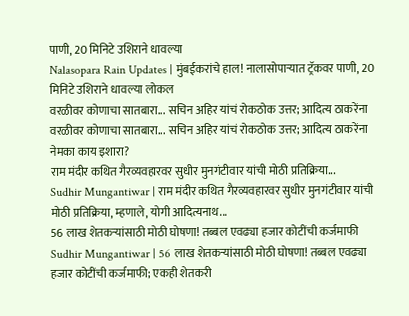पाणी, 20 मिनिटे उशिराने धावल्या
Nalasopara Rain Updates | मुंबईकरांचे हाल! नालासोपाऱ्यात ट्रॅकवर पाणी, 20 मिनिटे उशिराने धावल्या लोकल
वरळीवर कोणाचा सातबारा... सचिन अहिर यांचं रोकठोक उत्तर; आदित्य ठाकरेंना
वरळीवर कोणाचा सातबारा... सचिन अहिर यांचं रोकठोक उत्तर; आदित्य ठाकरेंना नेमका काय इशारा?
राम मंदीर कथित गैरव्यवहारवर सुधीर मुनगंटीवार यांची मोठी प्रतिक्रिया...
Sudhir Mungantiwar | राम मंदीर कथित गैरव्यवहारवर सुधीर मुनगंटीवार यांची मोठी प्रतिक्रिया, म्हणाले, योगी आदित्यनाथ...
56 लाख शेतकऱ्यांसाठी मोठी घोषणा! तब्बल एवढ्या हजार कोटींची कर्जमाफी
Sudhir Mungantiwar | 56 लाख शेतकऱ्यांसाठी मोठी घोषणा! तब्बल एवढ्या हजार कोटींची कर्जमाफी; एकही शेतकरी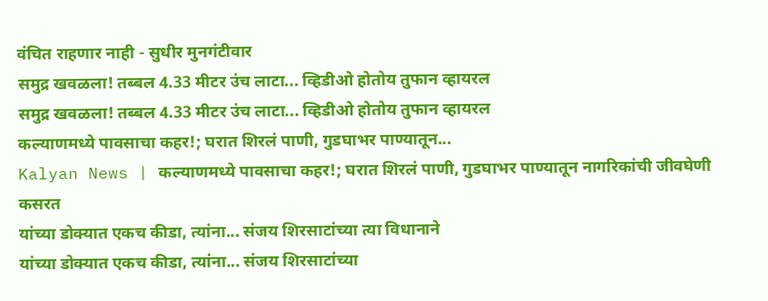वंचित राहणार नाही - सुधीर मुनगंटीवार
समुद्र खवळला! तब्बल 4.33 मीटर उंच लाटा... व्हिडीओ होतोय तुफान व्हायरल
समुद्र खवळला! तब्बल 4.33 मीटर उंच लाटा... व्हिडीओ होतोय तुफान व्हायरल
कल्याणमध्ये पावसाचा कहर!; घरात शिरलं पाणी, गुडघाभर पाण्यातून...
Kalyan News | कल्याणमध्ये पावसाचा कहर!; घरात शिरलं पाणी, गुडघाभर पाण्यातून नागरिकांची जीवघेणी कसरत
यांच्या डोक्यात एकच कीडा, त्यांना... संजय शिरसाटांच्या त्या विधानाने
यांच्या डोक्यात एकच कीडा, त्यांना... संजय शिरसाटांच्या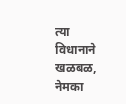त्या विधानाने खळबळ, नेमका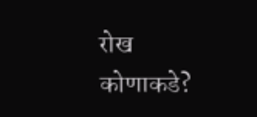रोख कोणाकडे?